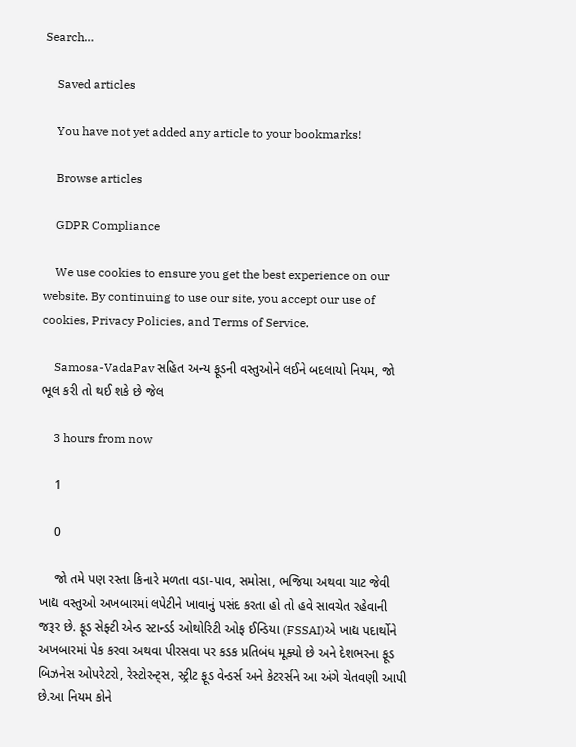Search…

    Saved articles

    You have not yet added any article to your bookmarks!

    Browse articles

    GDPR Compliance

    We use cookies to ensure you get the best experience on our website. By continuing to use our site, you accept our use of cookies, Privacy Policies, and Terms of Service.

    Samosa-VadaPav સહિત અન્ય ફૂડની વસ્તુઓને લઈને બદલાયો નિયમ, જો ભૂલ કરી તો થઈ શકે છે જેલ

    3 hours from now

    1

    0

    જો તમે પણ રસ્તા કિનારે મળતા વડા-પાવ, સમોસા, ભજિયા અથવા ચાટ જેવી ખાદ્ય વસ્તુઓ અખબારમાં લપેટીને ખાવાનું પસંદ કરતા હો તો હવે સાવચેત રહેવાની જરૂર છે. ફૂડ સેફ્ટી એન્ડ સ્ટાન્ડર્ડ ઓથોરિટી ઓફ ઈન્ડિયા (FSSAI)એ ખાદ્ય પદાર્થોને અખબારમાં પેક કરવા અથવા પીરસવા પર કડક પ્રતિબંધ મૂક્યો છે અને દેશભરના ફૂડ બિઝનેસ ઓપરેટરો, રેસ્ટોરન્ટ્સ, સ્ટ્રીટ ફૂડ વેન્ડર્સ અને કેટરર્સને આ અંગે ચેતવણી આપી છે.આ નિયમ કોને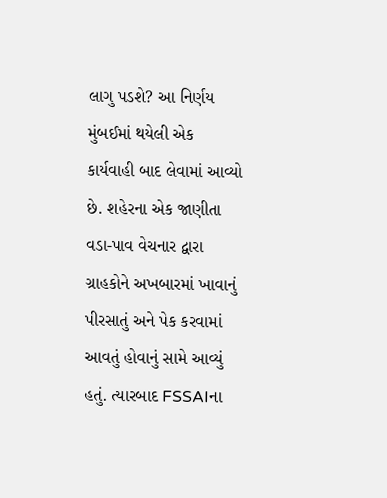લાગુ પડશે? આ નિર્ણય મુંબઈમાં થયેલી એક કાર્યવાહી બાદ લેવામાં આવ્યો છે. શહેરના એક જાણીતા વડા-પાવ વેચનાર દ્વારા ગ્રાહકોને અખબારમાં ખાવાનું પીરસાતું અને પેક કરવામાં આવતું હોવાનું સામે આવ્યું હતું. ત્યારબાદ FSSAIના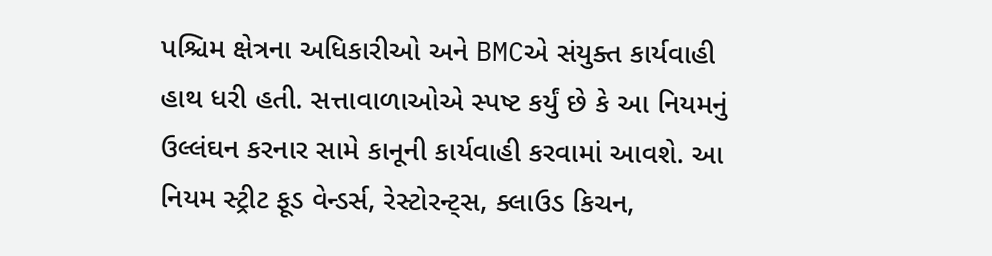પશ્ચિમ ક્ષેત્રના અધિકારીઓ અને BMCએ સંયુક્ત કાર્યવાહી હાથ ધરી હતી. સત્તાવાળાઓએ સ્પષ્ટ કર્યું છે કે આ નિયમનું ઉલ્લંઘન કરનાર સામે કાનૂની કાર્યવાહી કરવામાં આવશે. આ નિયમ સ્ટ્રીટ ફૂડ વેન્ડર્સ, રેસ્ટોરન્ટ્સ, ક્લાઉડ કિચન,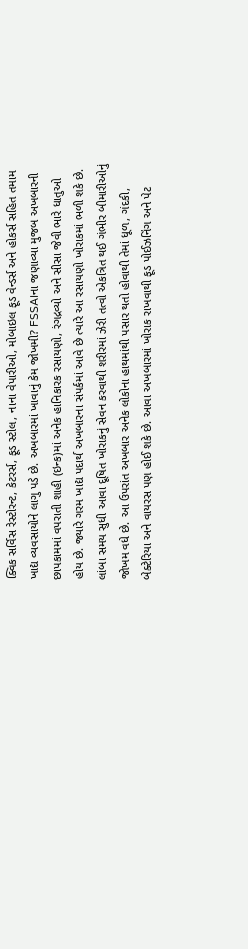ક્વિક સર્વિસ રેસ્ટોરન્ટ, કેટરર્સ, ફૂડ સ્ટોલ, નાના વેપારીઓ, મોબાઇલ ફૂડ વેન્ડર્સ અને હોકર્સ સહિત તમામ ખાદ્ય વ્યવસાયોને લાગુ પડે છે. અખબારમાં ખાવાનું કેમ જોખમી? FSSAIના જણાવ્યા મુજબ અખબારની છાપકામમાં વપરાતી શાહી (ઇન્ક)માં અનેક હાનિકારક રસાયણો, રંગદ્રવ્યો અને સીસા જેવી ભારે ધાતુઓ હોય છે. જ્યારે ગરમ ખાદ્ય પદાર્થ અખબારના સંપર્કમાં આવે છે ત્યારે આ રસાયણો ખોરાકમાં ભળી શકે છે. લાંબા સમય સુધી આવા દૂષિત ખોરાકનું સેવન કરવાથી શરીરમાં ઝેરી તત્વો એકત્રિત થઈ ગંભીર બીમારીઓનું જોખમ વધે છે. આ ઉપરાંત અખબાર અનેક લોકોના હાથમાંથી પસાર થતો હોવાથી તેમાં ધૂળ, ગંદકી, બેક્ટેરિયા અને વાયરસ પણ હોઈ શકે છે. આવા અખબારમાં ખોરાક રાખવાથી ફૂડ પોઈઝનિંગ અને પેટ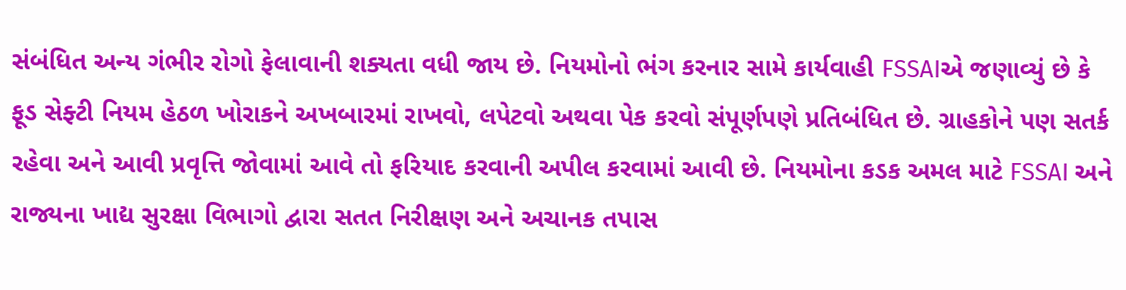સંબંધિત અન્ય ગંભીર રોગો ફેલાવાની શક્યતા વધી જાય છે. નિયમોનો ભંગ કરનાર સામે કાર્યવાહી FSSAIએ જણાવ્યું છે કે ફૂડ સેફ્ટી નિયમ હેઠળ ખોરાકને અખબારમાં રાખવો, લપેટવો અથવા પેક કરવો સંપૂર્ણપણે પ્રતિબંધિત છે. ગ્રાહકોને પણ સતર્ક રહેવા અને આવી પ્રવૃત્તિ જોવામાં આવે તો ફરિયાદ કરવાની અપીલ કરવામાં આવી છે. નિયમોના કડક અમલ માટે FSSAI અને રાજ્યના ખાદ્ય સુરક્ષા વિભાગો દ્વારા સતત નિરીક્ષણ અને અચાનક તપાસ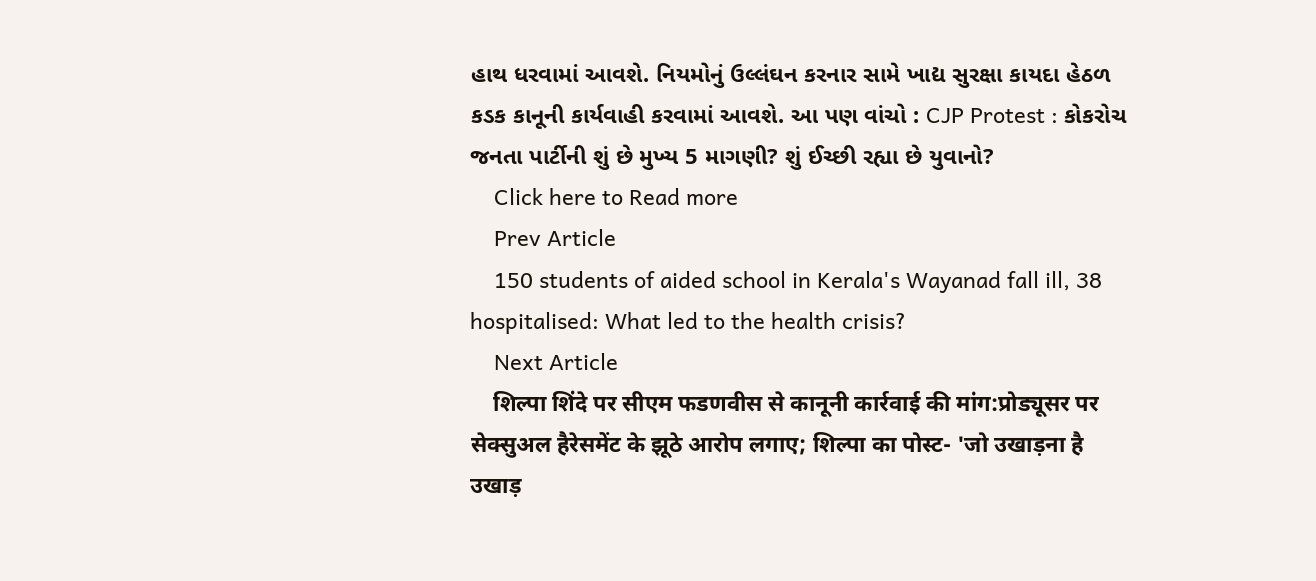હાથ ધરવામાં આવશે. નિયમોનું ઉલ્લંઘન કરનાર સામે ખાદ્ય સુરક્ષા કાયદા હેઠળ કડક કાનૂની કાર્યવાહી કરવામાં આવશે. આ પણ વાંચો : CJP Protest : કોકરોચ જનતા પાર્ટીની શું છે મુખ્ય 5 માગણી? શું ઈચ્છી રહ્યા છે યુવાનો?
    Click here to Read more
    Prev Article
    150 students of aided school in Kerala's Wayanad fall ill, 38 hospitalised: What led to the health crisis?
    Next Article
    शिल्पा शिंदे पर सीएम फडणवीस से कानूनी कार्रवाई की मांग:प्रोड्यूसर पर सेक्सुअल हैरेसमेंट के झूठे आरोप लगाए; शिल्पा का पोस्ट- 'जो उखाड़ना है उखाड़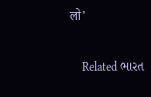लो'

    Related ભારત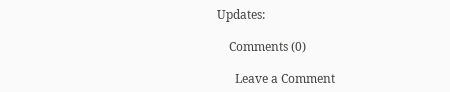Updates:

    Comments (0)

      Leave a Comment